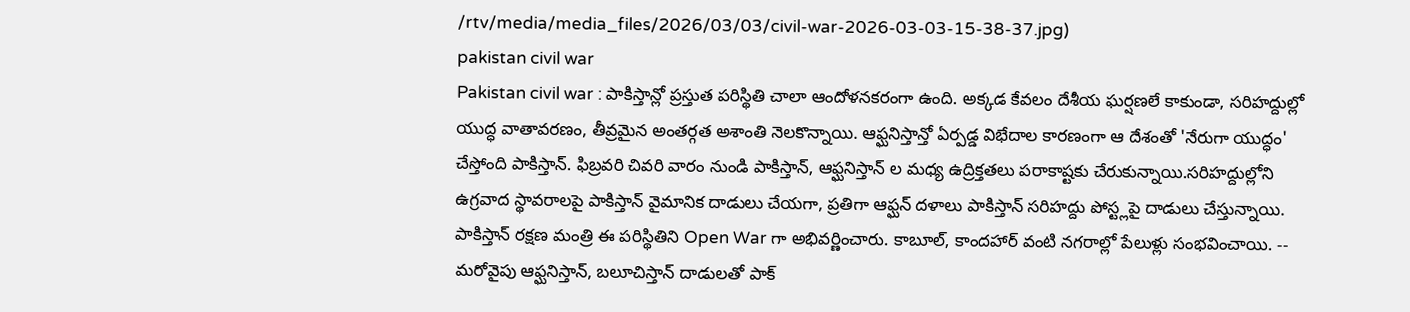/rtv/media/media_files/2026/03/03/civil-war-2026-03-03-15-38-37.jpg)
pakistan civil war
Pakistan civil war : పాకిస్తాన్లో ప్రస్తుత పరిస్థితి చాలా ఆందోళనకరంగా ఉంది. అక్కడ కేవలం దేశీయ ఘర్షణలే కాకుండా, సరిహద్దుల్లో యుద్ధ వాతావరణం, తీవ్రమైన అంతర్గత అశాంతి నెలకొన్నాయి. ఆఫ్ఘనిస్తాన్తో ఏర్పడ్డ విభేదాల కారణంగా ఆ దేశంతో 'నేరుగా యుద్ధం' చేస్తోంది పాకిస్తాన్. ఫిబ్రవరి చివరి వారం నుండి పాకిస్తాన్, ఆఫ్ఘనిస్తాన్ ల మధ్య ఉద్రిక్తతలు పరాకాష్టకు చేరుకున్నాయి.సరిహద్దుల్లోని ఉగ్రవాద స్థావరాలపై పాకిస్తాన్ వైమానిక దాడులు చేయగా, ప్రతిగా ఆఫ్ఘన్ దళాలు పాకిస్తాన్ సరిహద్దు పోస్ట్లపై దాడులు చేస్తున్నాయి. పాకిస్తాన్ రక్షణ మంత్రి ఈ పరిస్థితిని Open War గా అభివర్ణించారు. కాబూల్, కాందహార్ వంటి నగరాల్లో పేలుళ్లు సంభవించాయి. -- మరోవైపు ఆఫ్ఘనిస్తాన్, బలూచిస్తాన్ దాడులతో పాక్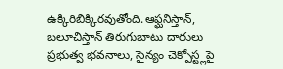ఉక్కిరిబిక్కిరవుతోంది.ఆఫ్ఘనిస్తాన్, బలూచిస్తాన్ తిరుగుబాటు దారులు ప్రభుత్వ భవనాలు, సైన్యం చెక్పోస్ట్లపై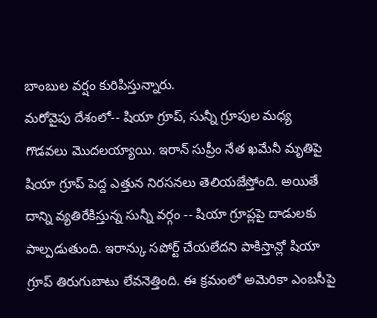బాంబుల వర్షం కురిపిస్తున్నారు.
మరోవైపు దేశంలో-- షియా గ్రూప్, సున్నీ గ్రూపుల మధ్య గొడవలు మొదలయ్యాయి. ఇరాన్ సుప్రీం నేత ఖమేనీ మృతిపై షియా గ్రూప్ పెద్ద ఎత్తున నిరసనలు తెలియజేస్తోంది. అయితే దాన్ని వ్యతిరేకిస్తున్న సున్నీ వర్గం -- షియా గ్రూప్లపై దాడులకు పాల్పడుతుంది. ఇరాన్కు సపోర్ట్ చేయలేదని పాకిస్తాన్లో షియా గ్రూప్ తిరుగుబాటు లేవనెత్తింది. ఈ క్రమంలో అమెరికా ఎంబసీపై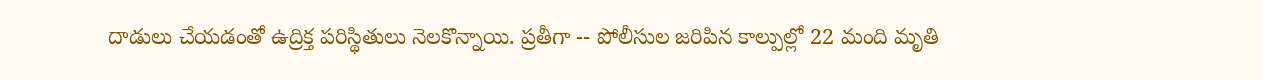దాడులు చేయడంతో ఉద్రిక్త పరిస్థితులు నెలకొన్నాయి. ప్రతీగా -- పోలీసుల జరిపిన కాల్పుల్లో 22 మంది మృతి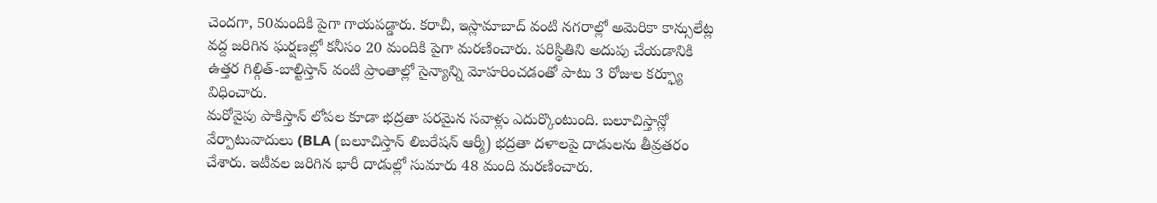చెందగా, 50మందికి పైగా గాయపడ్డారు. కరాచీ, ఇస్లామాబాద్ వంటి నగరాల్లో అమెరికా కాన్సులేట్ల వద్ద జరిగిన ఘర్షణల్లో కనీసం 20 మందికి పైగా మరణించారు. పరిస్థితిని అదుపు చేయడానికి ఉత్తర గిల్గిత్-బాల్టిస్తాన్ వంటి ప్రాంతాల్లో సైన్యాన్ని మోహరించడంతో పాటు 3 రోజుల కర్ఫ్యూ విధించారు.
మరోవైపు పాకిస్తాన్ లోపల కూడా భద్రతా పరమైన సవాళ్లు ఎదుర్కొంటుంది. బలూచిస్తాన్లో వేర్పాటువాదులు (BLA (బలూచిస్తాన్ లిబరేషన్ ఆర్మీ) భద్రతా దళాలపై దాడులను తీవ్రతరం చేశారు. ఇటీవల జరిగిన భారీ దాడుల్లో సుమారు 48 మంది మరణించారు.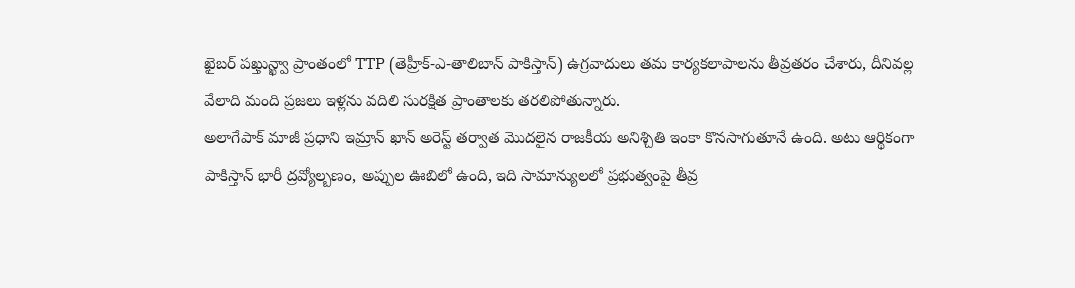ఖైబర్ పఖ్తున్ఖ్వా ప్రాంతంలో TTP (తెహ్రీక్-ఎ-తాలిబాన్ పాకిస్తాన్) ఉగ్రవాదులు తమ కార్యకలాపాలను తీవ్రతరం చేశారు, దీనివల్ల వేలాది మంది ప్రజలు ఇళ్లను వదిలి సురక్షిత ప్రాంతాలకు తరలిపోతున్నారు.
అలాగేపాక్ మాజీ ప్రధాని ఇమ్రాన్ ఖాన్ అరెస్ట్ తర్వాత మొదలైన రాజకీయ అనిశ్చితి ఇంకా కొనసాగుతూనే ఉంది. అటు ఆర్థికంగా పాకిస్తాన్ భారీ ద్రవ్యోల్బణం, అప్పుల ఊబిలో ఉంది, ఇది సామాన్యులలో ప్రభుత్వంపై తీవ్ర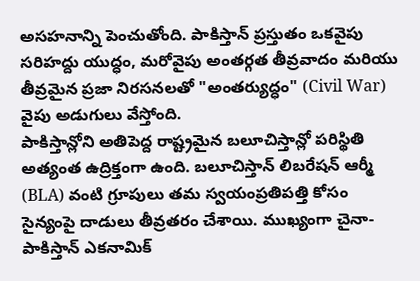అసహనాన్ని పెంచుతోంది. పాకిస్తాన్ ప్రస్తుతం ఒకవైపు సరిహద్దు యుద్ధం, మరోవైపు అంతర్గత తీవ్రవాదం మరియు తీవ్రమైన ప్రజా నిరసనలతో "అంతర్యుద్ధం" (Civil War) వైపు అడుగులు వేస్తోంది.
పాకిస్తాన్లోని అతిపెద్ద రాష్ట్రమైన బలూచిస్తాన్లో పరిస్థితి అత్యంత ఉద్రిక్తంగా ఉంది. బలూచిస్తాన్ లిబరేషన్ ఆర్మీ (BLA) వంటి గ్రూపులు తమ స్వయంప్రతిపత్తి కోసం సైన్యంపై దాడులు తీవ్రతరం చేశాయి. ముఖ్యంగా చైనా-పాకిస్తాన్ ఎకనామిక్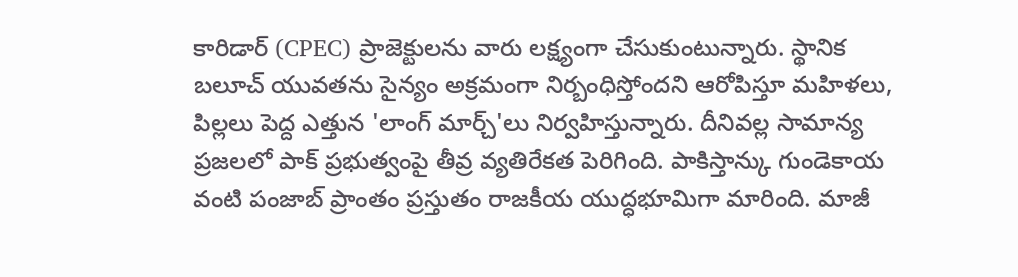కారిడార్ (CPEC) ప్రాజెక్టులను వారు లక్ష్యంగా చేసుకుంటున్నారు. స్థానిక బలూచ్ యువతను సైన్యం అక్రమంగా నిర్బంధిస్తోందని ఆరోపిస్తూ మహిళలు, పిల్లలు పెద్ద ఎత్తున 'లాంగ్ మార్చ్'లు నిర్వహిస్తున్నారు. దీనివల్ల సామాన్య ప్రజలలో పాక్ ప్రభుత్వంపై తీవ్ర వ్యతిరేకత పెరిగింది. పాకిస్తాన్కు గుండెకాయ వంటి పంజాబ్ ప్రాంతం ప్రస్తుతం రాజకీయ యుద్ధభూమిగా మారింది. మాజీ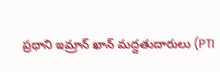ప్రధాని ఇమ్రాన్ ఖాన్ మద్దతుదారులు (PTI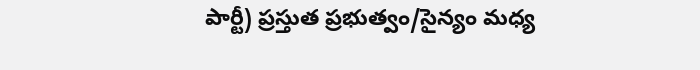పార్టీ) ప్రస్తుత ప్రభుత్వం/సైన్యం మధ్య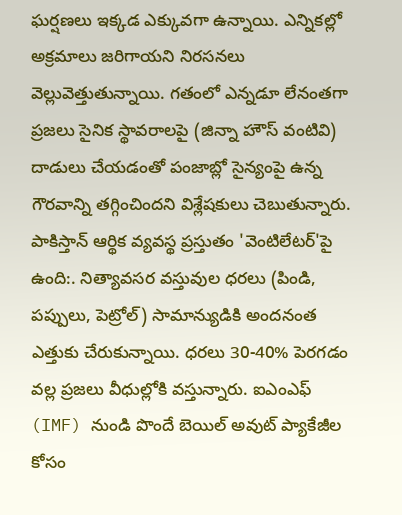ఘర్షణలు ఇక్కడ ఎక్కువగా ఉన్నాయి. ఎన్నికల్లో అక్రమాలు జరిగాయని నిరసనలు వెల్లువెత్తుతున్నాయి. గతంలో ఎన్నడూ లేనంతగా ప్రజలు సైనిక స్థావరాలపై (జిన్నా హౌస్ వంటివి) దాడులు చేయడంతో పంజాబ్లో సైన్యంపై ఉన్న గౌరవాన్ని తగ్గించిందని విశ్లేషకులు చెబుతున్నారు.
పాకిస్తాన్ ఆర్థిక వ్యవస్థ ప్రస్తుతం 'వెంటిలేటర్'పై ఉంది:. నిత్యావసర వస్తువుల ధరలు (పిండి, పప్పులు, పెట్రోల్) సామాన్యుడికి అందనంత ఎత్తుకు చేరుకున్నాయి. ధరలు 30-40% పెరగడం వల్ల ప్రజలు వీధుల్లోకి వస్తున్నారు. ఐఎంఎఫ్ (IMF) నుండి పొందే బెయిల్ అవుట్ ప్యాకేజీల కోసం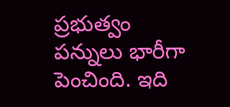ప్రభుత్వం పన్నులు భారీగా పెంచింది. ఇది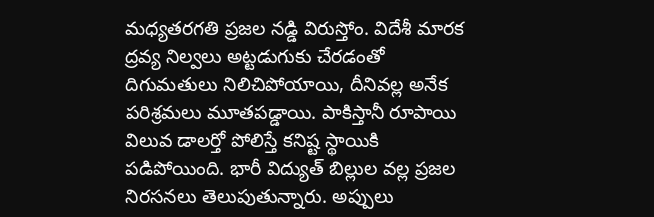మధ్యతరగతి ప్రజల నడ్డి విరుస్తోం. విదేశీ మారక ద్రవ్య నిల్వలు అట్టడుగుకు చేరడంతో దిగుమతులు నిలిచిపోయాయి, దీనివల్ల అనేక పరిశ్రమలు మూతపడ్డాయి. పాకిస్తానీ రూపాయి విలువ డాలర్తో పోలిస్తే కనిష్ట స్థాయికి పడిపోయింది. భారీ విద్యుత్ బిల్లుల వల్ల ప్రజల నిరసనలు తెలుపుతున్నారు. అప్పులు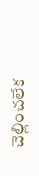చెల్లించలేక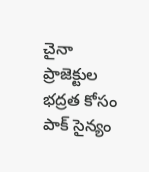చైనా ప్రాజెక్టుల భద్రత కోసం పాక్ సైన్యం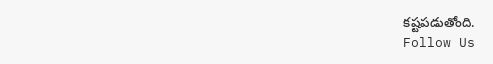కష్టపడుతోంది.
Follow Us